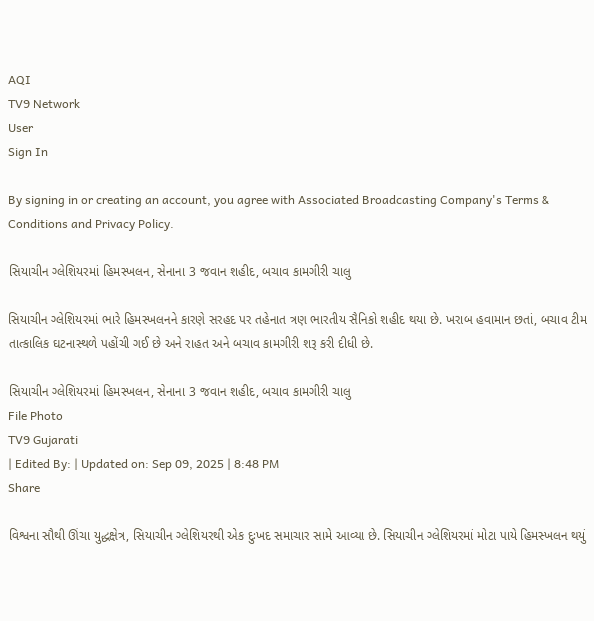AQI
TV9 Network
User
Sign In

By signing in or creating an account, you agree with Associated Broadcasting Company's Terms & Conditions and Privacy Policy.

સિયાચીન ગ્લેશિયરમાં હિમસ્ખલન, સેનાના 3 જવાન શહીદ, બચાવ કામગીરી ચાલુ

સિયાચીન ગ્લેશિયરમાં ભારે હિમસ્ખલનને કારણે સરહદ પર તહેનાત ત્રણ ભારતીય સૈનિકો શહીદ થયા છે. ખરાબ હવામાન છતાં, બચાવ ટીમ તાત્કાલિક ઘટનાસ્થળે પહોંચી ગઈ છે અને રાહત અને બચાવ કામગીરી શરૂ કરી દીધી છે.

સિયાચીન ગ્લેશિયરમાં હિમસ્ખલન, સેનાના 3 જવાન શહીદ, બચાવ કામગીરી ચાલુ
File Photo
TV9 Gujarati
| Edited By: | Updated on: Sep 09, 2025 | 8:48 PM
Share

વિશ્વના સૌથી ઊંચા યુદ્ધક્ષેત્ર, સિયાચીન ગ્લેશિયરથી એક દુઃખદ સમાચાર સામે આવ્યા છે. સિયાચીન ગ્લેશિયરમાં મોટા પાયે હિમસ્ખલન થયું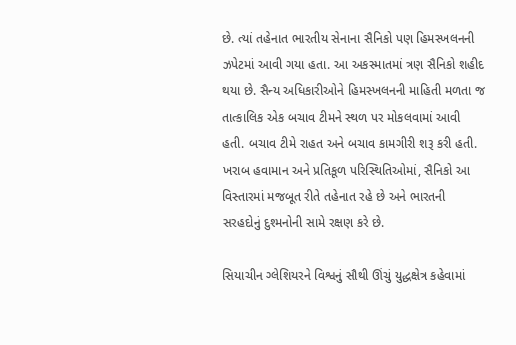છે. ત્યાં તહેનાત ભારતીય સેનાના સૈનિકો પણ હિમસ્ખલનની ઝપેટમાં આવી ગયા હતા. આ અકસ્માતમાં ત્રણ સૈનિકો શહીદ થયા છે. સૈન્ય અધિકારીઓને હિમસ્ખલનની માહિતી મળતા જ તાત્કાલિક એક બચાવ ટીમને સ્થળ પર મોકલવામાં આવી હતી. બચાવ ટીમે રાહત અને બચાવ કામગીરી શરૂ કરી હતી. ખરાબ હવામાન અને પ્રતિકૂળ પરિસ્થિતિઓમાં, સૈનિકો આ વિસ્તારમાં મજબૂત રીતે તહેનાત રહે છે અને ભારતની સરહદોનું દુશ્મનોની સામે રક્ષણ કરે છે.

સિયાચીન ગ્લેશિયરને વિશ્વનું સૌથી ઊંચું યુદ્ધક્ષેત્ર કહેવામાં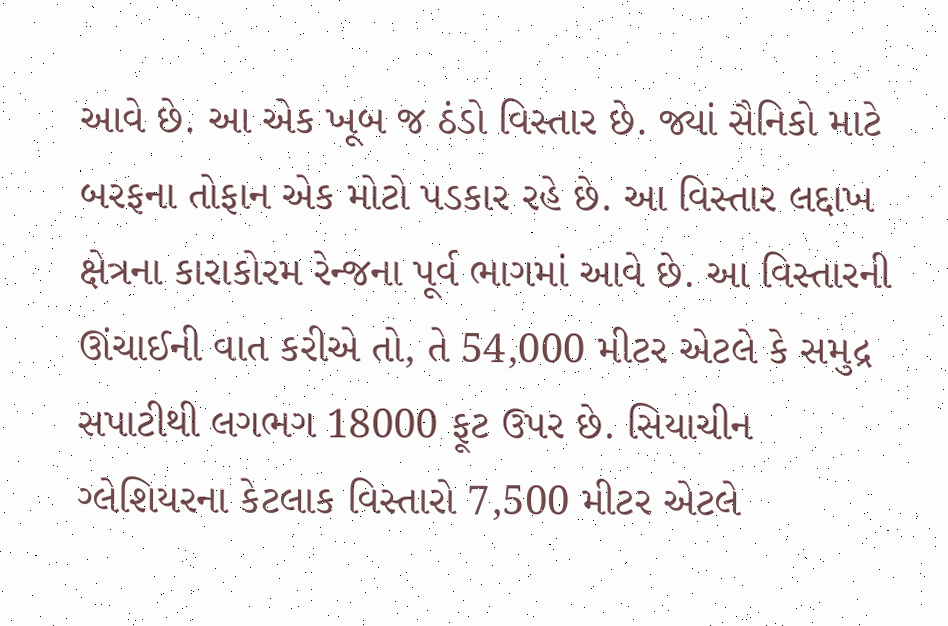આવે છે. આ એક ખૂબ જ ઠંડો વિસ્તાર છે. જ્યાં સૈનિકો માટે બરફના તોફાન એક મોટો પડકાર રહે છે. આ વિસ્તાર લદ્દાખ ક્ષેત્રના કારાકોરમ રેન્જના પૂર્વ ભાગમાં આવે છે. આ વિસ્તારની ઊંચાઈની વાત કરીએ તો, તે 54,000 મીટર એટલે કે સમુદ્ર સપાટીથી લગભગ 18000 ફૂટ ઉપર છે. સિયાચીન ગ્લેશિયરના કેટલાક વિસ્તારો 7,500 મીટર એટલે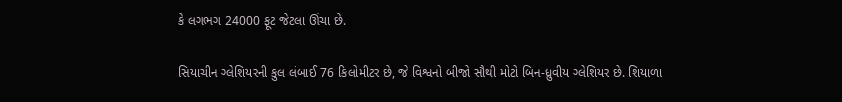કે લગભગ 24000 ફૂટ જેટલા ઊંચા છે.

સિયાચીન ગ્લેશિયરની કુલ લંબાઈ 76 કિલોમીટર છે, જે વિશ્વનો બીજો સૌથી મોટો બિન-ધ્રુવીય ગ્લેશિયર છે. શિયાળા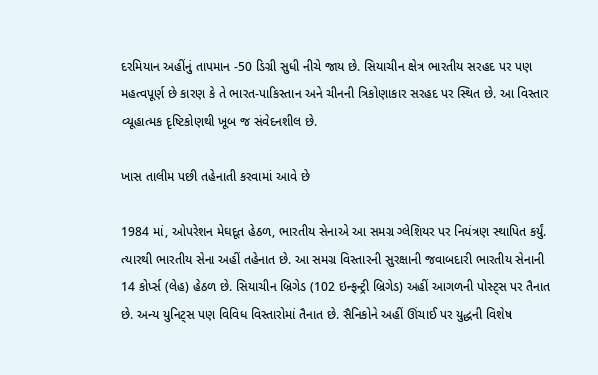દરમિયાન અહીંનું તાપમાન -50 ડિગ્રી સુધી નીચે જાય છે. સિયાચીન ક્ષેત્ર ભારતીય સરહદ પર પણ મહત્વપૂર્ણ છે કારણ કે તે ભારત-પાકિસ્તાન અને ચીનની ત્રિકોણાકાર સરહદ પર સ્થિત છે. આ વિસ્તાર વ્યૂહાત્મક દૃષ્ટિકોણથી ખૂબ જ સંવેદનશીલ છે.

ખાસ તાલીમ પછી તહેનાતી કરવામાં આવે છે

1984 માં, ઓપરેશન મેઘદૂત હેઠળ, ભારતીય સેનાએ આ સમગ્ર ગ્લેશિયર પર નિયંત્રણ સ્થાપિત કર્યું. ત્યારથી ભારતીય સેના અહીં તહેનાત છે. આ સમગ્ર વિસ્તારની સુરક્ષાની જવાબદારી ભારતીય સેનાની 14 કોર્પ્સ (લેહ) હેઠળ છે. સિયાચીન બ્રિગેડ (102 ઇન્ફન્ટ્રી બ્રિગેડ) અહીં આગળની પોસ્ટ્સ પર તૈનાત છે. અન્ય યુનિટ્સ પણ વિવિધ વિસ્તારોમાં તૈનાત છે. સૈનિકોને અહીં ઊંચાઈ પર યુદ્ધની વિશેષ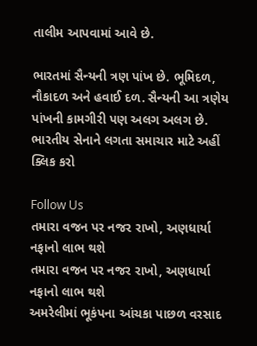તાલીમ આપવામાં આવે છે.

ભારતમાં સૈન્યની ત્રણ પાંખ છે. ભૂમિદળ, નૌકાદળ અને હવાઈ દળ. સૈન્યની આ ત્રણેય પાંખની કામગીરી પણ અલગ અલગ છે.  ભારતીય સેનાને લગતા સમાચાર માટે અહીં ક્લિક કરો

Follow Us
તમારા વજન પર નજર રાખો, અણધાર્યા નફાનો લાભ થશે
તમારા વજન પર નજર રાખો, અણધાર્યા નફાનો લાભ થશે
અમરેલીમાં ભૂકંપના આંચકા પાછળ વરસાદ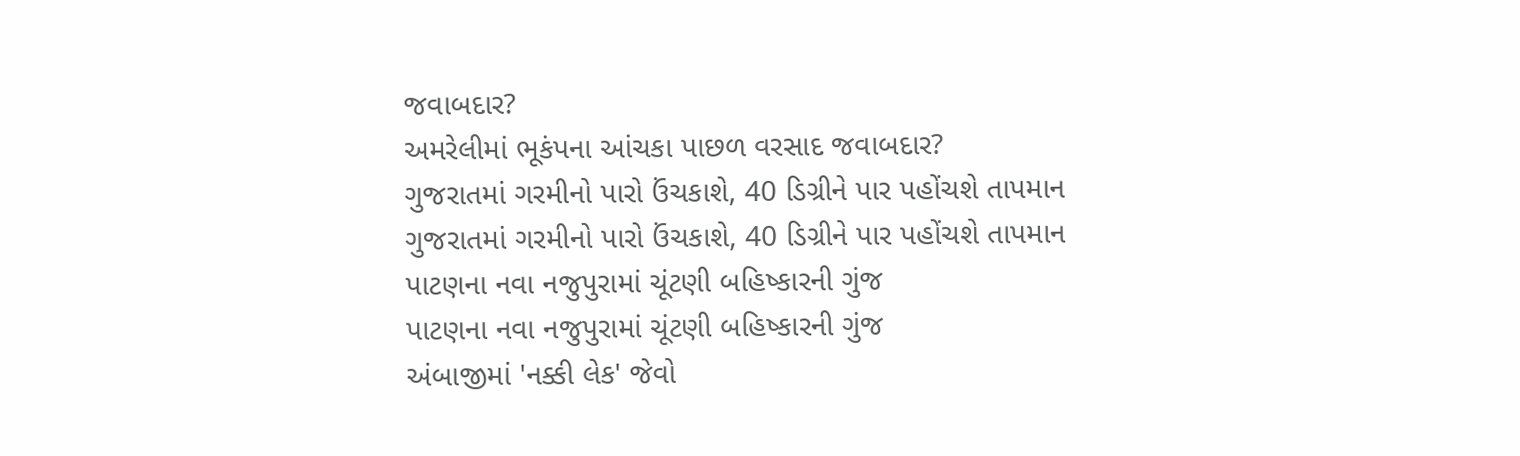જવાબદાર?
અમરેલીમાં ભૂકંપના આંચકા પાછળ વરસાદ જવાબદાર?
ગુજરાતમાં ગરમીનો પારો ઉંચકાશે, 40 ડિગ્રીને પાર પહોંચશે તાપમાન
ગુજરાતમાં ગરમીનો પારો ઉંચકાશે, 40 ડિગ્રીને પાર પહોંચશે તાપમાન
પાટણના નવા નજુપુરામાં ચૂંટણી બહિષ્કારની ગુંજ
પાટણના નવા નજુપુરામાં ચૂંટણી બહિષ્કારની ગુંજ
અંબાજીમાં 'નક્કી લેક' જેવો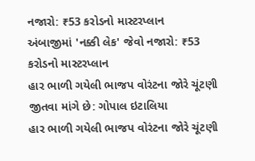નજારો: ₹53 કરોડનો માસ્ટરપ્લાન
અંબાજીમાં 'નક્કી લેક' જેવો નજારો: ₹53 કરોડનો માસ્ટરપ્લાન
હાર ભાળી ગયેલી ભાજપ વોરંટના જોરે ચૂંટણી જીતવા માંગે છે: ગોપાલ ઇટાલિયા
હાર ભાળી ગયેલી ભાજપ વોરંટના જોરે ચૂંટણી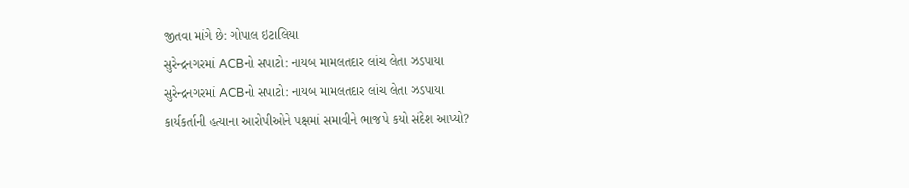જીતવા માંગે છે: ગોપાલ ઇટાલિયા
સુરેન્દ્રનગરમાં ACBનો સપાટો: નાયબ મામલતદાર લાંચ લેતા ઝડપાયા
સુરેન્દ્રનગરમાં ACBનો સપાટો: નાયબ મામલતદાર લાંચ લેતા ઝડપાયા
કાર્યકર્તાની હત્યાના આરોપીઓને પક્ષમાં સમાવીને ભાજપે કયો સંદેશ આપ્યો?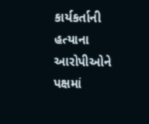કાર્યકર્તાની હત્યાના આરોપીઓને પક્ષમાં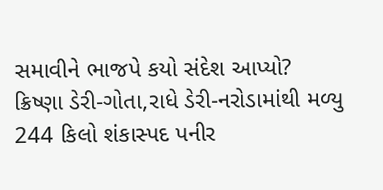સમાવીને ભાજપે કયો સંદેશ આપ્યો?
ક્રિષ્ણા ડેરી-ગોતા,રાધે ડેરી-નરોડામાંથી મળ્યુ 244 કિલો શંકાસ્પદ પનીર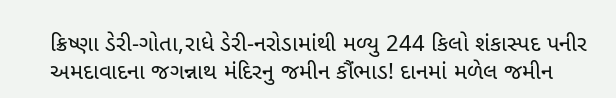ક્રિષ્ણા ડેરી-ગોતા,રાધે ડેરી-નરોડામાંથી મળ્યુ 244 કિલો શંકાસ્પદ પનીર
અમદાવાદના જગન્નાથ મંદિરનુ જમીન કૌંભાડ! દાનમાં મળેલ જમીન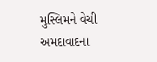મુસ્લિમને વેચી
અમદાવાદના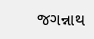જગન્નાથ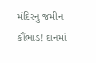મંદિરનુ જમીન કૌંભાડ! દાનમાં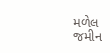મળેલ જમીન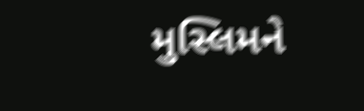મુસ્લિમને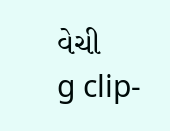વેચી
g clip-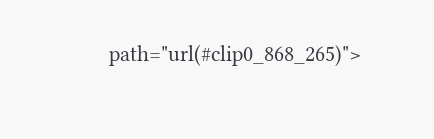path="url(#clip0_868_265)">